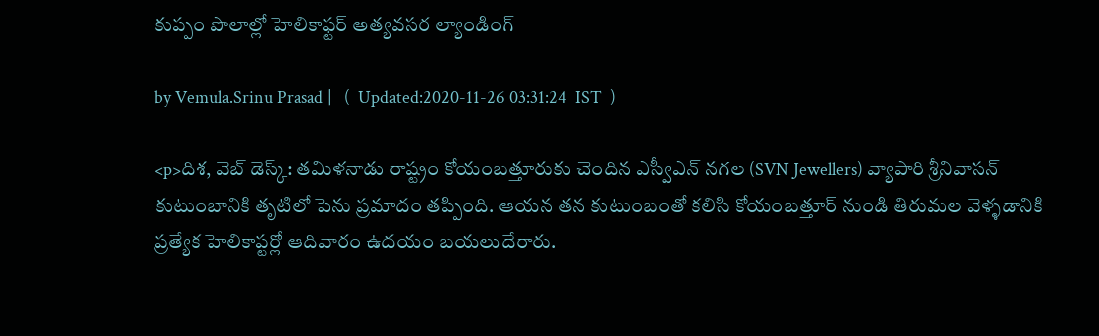కుప్పం పొలాల్లో హెలికాఫ్టర్ అత్యవసర ల్యాండింగ్

by Vemula.Srinu Prasad |   (  Updated:2020-11-26 03:31:24  IST  )

<p>దిశ, వెబ్ డెస్క్: తమిళనాడు రాష్ట్రం కోయంబత్తూరుకు చెందిన ఎస్వీఎన్ నగల (SVN Jewellers) వ్యాపారి శ్రీనివాసన్ కుటుంబానికి తృటిలో పెను ప్రమాదం తప్పింది. ఆయన తన కుటుంబంతో కలిసి కోయంబత్తూర్ నుండి తిరుమల వెళ్ళడానికి ప్రత్యేక హెలికాప్టర్లో ఆదివారం ఉదయం బయలుదేరారు.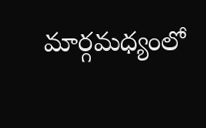మార్గమధ్యంలో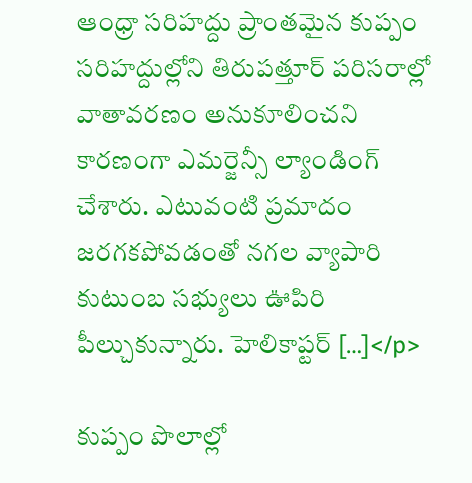ఆంధ్రా సరిహద్దు ప్రాంతమైన కుప్పం సరిహద్దుల్లోని తిరుపత్తూర్ పరిసరాల్లో వాతావరణం అనుకూలించని కారణంగా ఎమర్జెన్సీ ల్యాండింగ్ చేశారు. ఎటువంటి ప్రమాదం జరగకపోవడంతో నగల వ్యాపారి కుటుంబ సభ్యులు ఊపిరి పీల్చుకున్నారు. హెలికాప్టర్ […]</p>

కుప్పం పొలాల్లో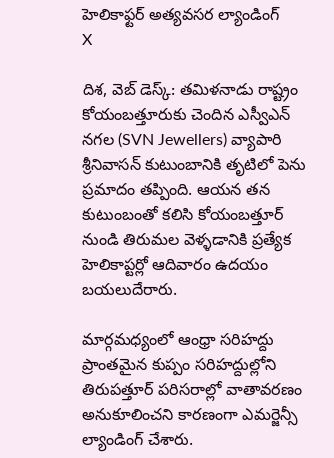హెలికాఫ్టర్ అత్యవసర ల్యాండింగ్
X

దిశ, వెబ్ డెస్క్: తమిళనాడు రాష్ట్రం కోయంబత్తూరుకు చెందిన ఎస్వీఎన్ నగల (SVN Jewellers) వ్యాపారి శ్రీనివాసన్ కుటుంబానికి తృటిలో పెను ప్రమాదం తప్పింది. ఆయన తన కుటుంబంతో కలిసి కోయంబత్తూర్ నుండి తిరుమల వెళ్ళడానికి ప్రత్యేక హెలికాప్టర్లో ఆదివారం ఉదయం బయలుదేరారు.

మార్గమధ్యంలో ఆంధ్రా సరిహద్దు ప్రాంతమైన కుప్పం సరిహద్దుల్లోని తిరుపత్తూర్ పరిసరాల్లో వాతావరణం అనుకూలించని కారణంగా ఎమర్జెన్సీ ల్యాండింగ్ చేశారు.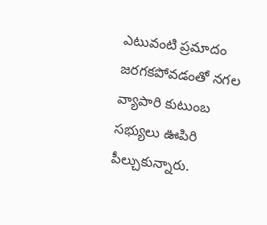ఎటువంటి ప్రమాదం జరగకపోవడంతో నగల వ్యాపారి కుటుంబ సభ్యులు ఊపిరి పీల్చుకున్నారు.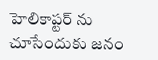హెలికాప్టర్ ను చూసేందుకు జనం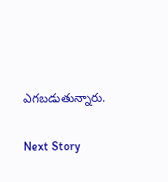ఎగబడుతున్నారు.

Next Story